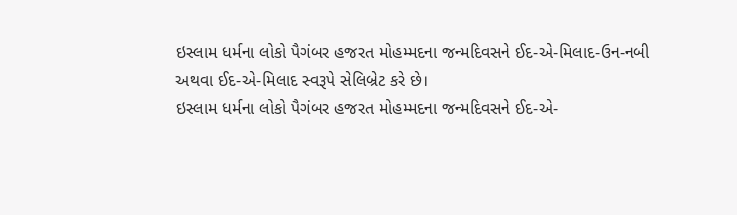ઇસ્લામ ધર્મના લોકો પૈગંબર હજરત મોહમ્મદના જન્મદિવસને ઈદ-એ-મિલાદ-ઉન-નબી અથવા ઈદ-એ-મિલાદ સ્વરૂપે સેલિબ્રેટ કરે છે।
ઇસ્લામ ધર્મના લોકો પૈગંબર હજરત મોહમ્મદના જન્મદિવસને ઈદ-એ-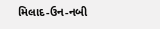મિલાદ-ઉન-નબી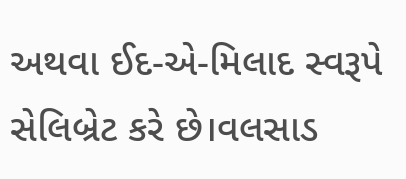અથવા ઈદ-એ-મિલાદ સ્વરૂપે સેલિબ્રેટ કરે છે।વલસાડ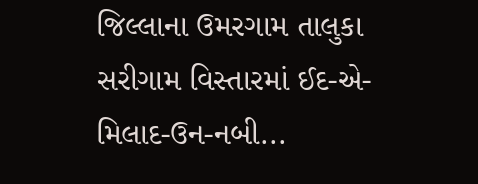જિલ્લાના ઉમરગામ તાલુકા સરીગામ વિસ્તારમાં ઈદ-એ-મિલાદ-ઉન-નબી...